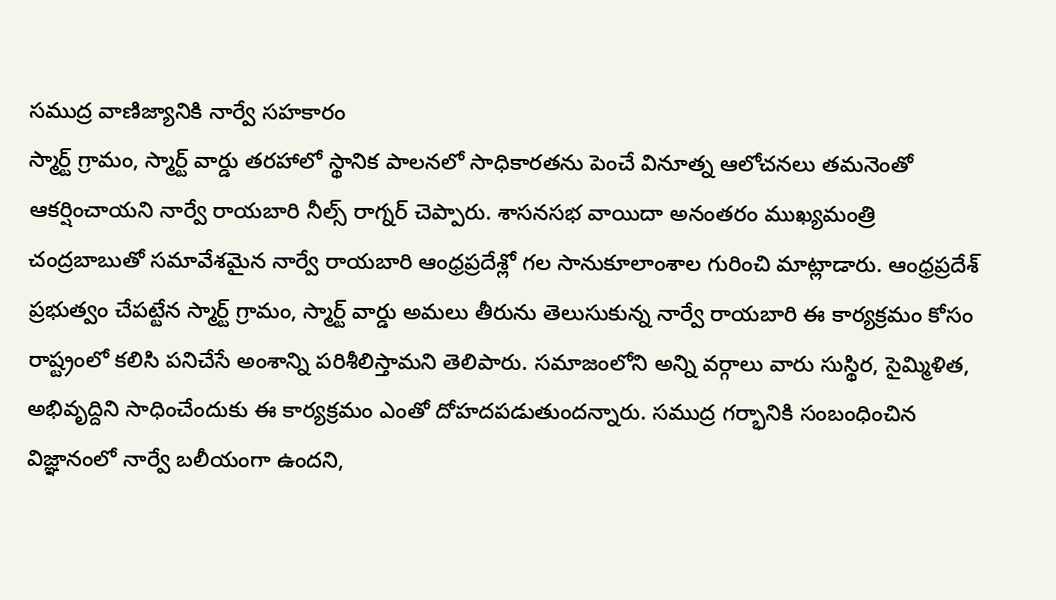సముద్ర వాణిజ్యానికి నార్వే సహకారం
స్మార్ట్ గ్రామం, స్మార్ట్ వార్డు తరహాలో స్థానిక పాలనలో సాధికారతను పెంచే వినూత్న ఆలోచనలు తమనెంతో ఆకర్షించాయని నార్వే రాయబారి నీల్స్ రాగ్నర్ చెప్పారు. శాసనసభ వాయిదా అనంతరం ముఖ్యమంత్రి చంద్రబాబుతో సమావేశమైన నార్వే రాయబారి ఆంధ్రప్రదేశ్లో గల సానుకూలాంశాల గురించి మాట్లాడారు. ఆంధ్రప్రదేశ్ ప్రభుత్వం చేపట్టేన స్మార్ట్ గ్రామం, స్మార్ట్ వార్డు అమలు తీరును తెలుసుకున్న నార్వే రాయబారి ఈ కార్యక్రమం కోసం రాష్ట్రంలో కలిసి పనిచేసే అంశాన్ని పరిశీలిస్తామని తెలిపారు. సమాజంలోని అన్ని వర్గాలు వారు సుస్థిర, సైమ్మిళిత, అభివృద్దిని సాధించేందుకు ఈ కార్యక్రమం ఎంతో దోహదపడుతుందన్నారు. సముద్ర గర్భానికి సంబంధించిన విజ్ఞానంలో నార్వే బలీయంగా ఉందని,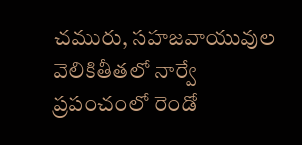చమురు, సహజవాయువుల వెలికితీతలో నార్వే ప్రపంచంలో రెండో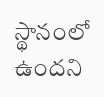స్థానంలో ఉందని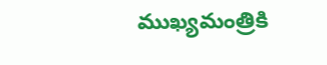ముఖ్యమంత్రికి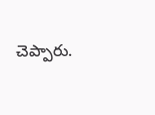చెప్పారు.